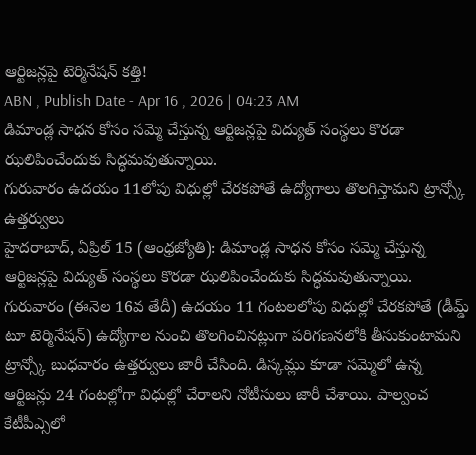ఆర్టిజన్లపై టెర్మినేషన్ కత్తి!
ABN , Publish Date - Apr 16 , 2026 | 04:23 AM
డిమాండ్ల సాధన కోసం సమ్మె చేస్తున్న ఆర్టిజన్లపై విద్యుత్ సంస్థలు కొరడా ఝలిపించేందుకు సిద్ధమవుతున్నాయి.
గురువారం ఉదయం 11లోపు విధుల్లో చేరకపోతే ఉద్యోగాలు తొలగిస్తామని ట్రాన్స్కో ఉత్తర్వులు
హైదరాబాద్, ఏప్రిల్ 15 (ఆంధ్రజ్యోతి): డిమాండ్ల సాధన కోసం సమ్మె చేస్తున్న ఆర్టిజన్లపై విద్యుత్ సంస్థలు కొరడా ఝలిపించేందుకు సిద్ధమవుతున్నాయి. గురువారం (ఈనెల 16వ తేదీ) ఉదయం 11 గంటలలోపు విధుల్లో చేరకపోతే (డీమ్డ్ టూ టెర్మినేషన్) ఉద్యోగాల నుంచి తొలగించినట్లుగా పరిగణనలోకి తీసుకుంటామని ట్రాన్స్కో బుధవారం ఉత్తర్వులు జారీ చేసింది. డిస్కమ్లు కూడా సమ్మెలో ఉన్న ఆర్టిజన్లు 24 గంటల్లోగా విధుల్లో చేరాలని నోటీసులు జారీ చేశాయి. పాల్వంచ కేటీపీఎ్సలో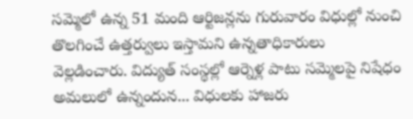సమ్మెలో ఉన్న 51 మంది ఆర్టిజన్లను గురువారం విధుల్లో నుంచి తొలగించే ఉత్తర్వులు ఇస్తామని ఉన్నతాధికారులు వెల్లడించారు. విద్యుత్ సంస్థల్లో ఆర్నెళ్ల పాటు సమ్మెలపై నిషేధం అమలులో ఉన్నందున... విధులకు హాజరు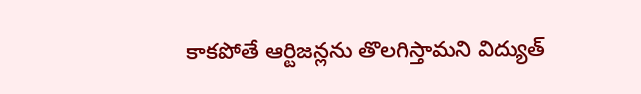కాకపోతే ఆర్టిజన్లను తొలగిస్తామని విద్యుత్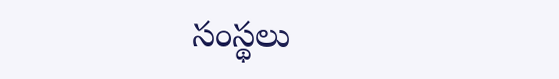సంస్థలు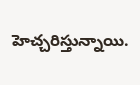హెచ్చరిస్తున్నాయి.